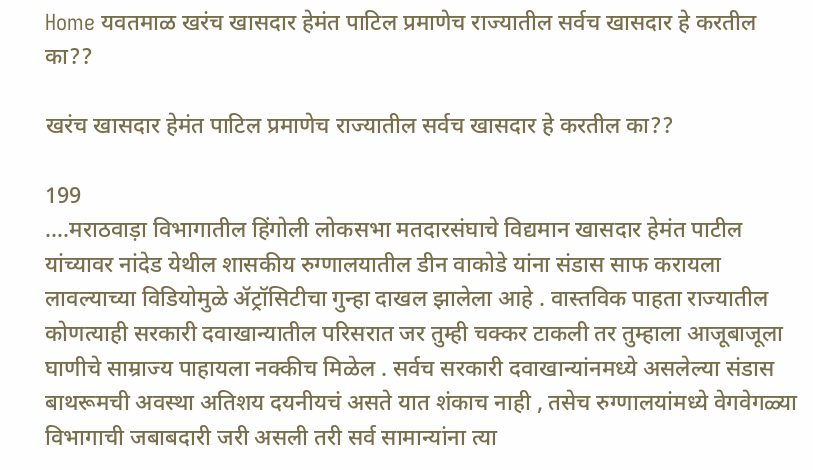Home यवतमाळ खरंच खासदार हेमंत पाटिल प्रमाणेच राज्यातील सर्वच खासदार हे करतील का??

खरंच खासदार हेमंत पाटिल प्रमाणेच राज्यातील सर्वच खासदार हे करतील का??

199
….मराठवाड़ा विभागातील हिंगोली लोकसभा मतदारसंघाचे विद्यमान खासदार हेमंत पाटील यांच्यावर नांदेड येथील शासकीय रुग्णालयातील डीन वाकोडे यांना संडास साफ करायला लावल्याच्या विडियोमुळे ॲट्रॉसिटीचा गुन्हा दाखल झालेला आहे . वास्तविक पाहता राज्यातील कोणत्याही सरकारी दवाखान्यातील परिसरात जर तुम्ही चक्कर टाकली तर तुम्हाला आजूबाजूला घाणीचे साम्राज्य पाहायला नक्कीच मिळेल . सर्वच सरकारी दवाखान्यांनमध्ये असलेल्या संडास बाथरूमची अवस्था अतिशय दयनीयचं असते यात शंकाच नाही , तसेच रुग्णालयांमध्ये वेगवेगळ्या विभागाची जबाबदारी जरी असली तरी सर्व सामान्यांना त्या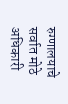रुग्णालयाचे सर्वात मोठे अधिकारी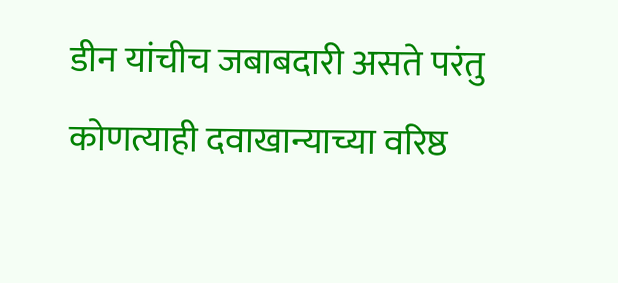डीन यांचीच जबाबदारी असते परंतु
कोणत्याही दवाखान्याच्या वरिष्ठ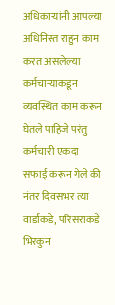अधिकाऱ्यांनी आपल्या अधिनिस्त राहुन काम करत असलेल्या कर्मचाऱ्याकडून व्यवस्थित काम करून घेतले पाहिजे परंतु कर्मचारी एकदा सफाई करून गेले की नंतर दिवसभर त्या वार्डाकडे, परिसराकडे भिरकुन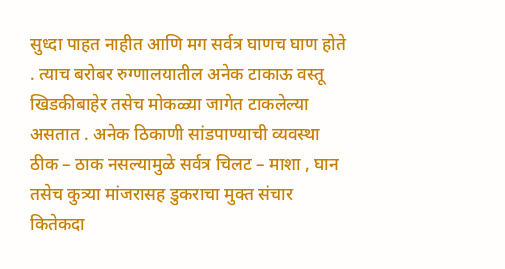सुध्दा पाहत नाहीत आणि मग सर्वत्र घाणच घाण होते . त्याच बरोबर रुग्णालयातील अनेक टाकाऊ वस्तू खिडकीबाहेर तसेच मोकळ्या जागेत टाकलेल्या असतात . अनेक ठिकाणी सांडपाण्याची व्यवस्था ठीक – ठाक नसल्यामुळे सर्वत्र चिलट – माशा , घान तसेच कुत्र्या मांजरासह डुकराचा मुक्त संचार कितेकदा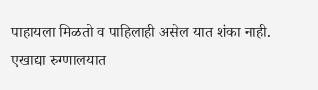पाहायला मिळतो व पाहिलाही असेल यात शंका नाही.
एखाद्या रुग्णालयात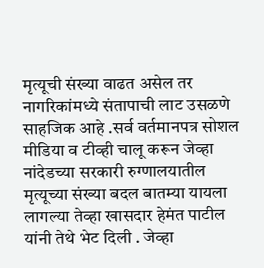मृत्यूची संख्या वाढत असेल तर नागरिकांमध्ये संतापाची लाट उसळणे साहजिक आहे .सर्व वर्तमानपत्र सोशल मीडिया व टीव्ही चालू करून जेव्हा नांदेडच्या सरकारी रुग्णालयातील मृत्यूच्या संख्या बदल बातम्या यायला लागल्या तेव्हा खासदार हेमंत पाटील यांनी तेथे भेट दिली . जेव्हा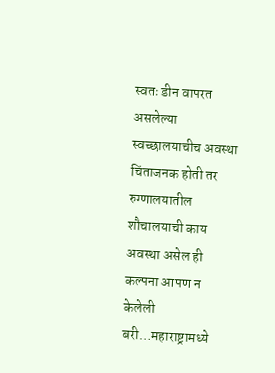स्वतः डीन वापरत असलेल्या स्वच्छालयाचीच अवस्था चिंताजनक होती तर रुग्णालयातील शौचालयाची काय अवस्था असेल ही कल्पना आपण न केलेली बरी…महाराष्ट्रामध्ये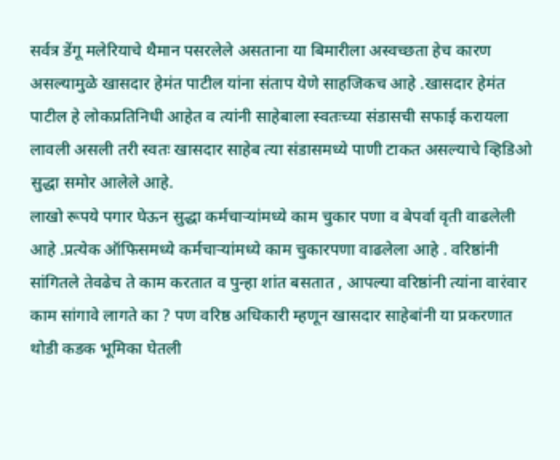सर्वत्र डेंगू मलेरियाचे थैमान पसरलेले असताना या बिमारीला अस्वच्छता हेच कारण असल्यामुळे खासदार हेमंत पाटील यांना संताप येणे साहजिकच आहे .खासदार हेमंत पाटील हे लोकप्रतिनिधी आहेत व त्यांनी साहेबाला स्वतःच्या संडासची सफाई करायला लावली असली तरी स्वतः खासदार साहेब त्या संडासमध्ये पाणी टाकत असल्याचे व्हिडिओ सुद्धा समोर आलेले आहे.
लाखो रूपये पगार घेऊन सुद्धा कर्मचाऱ्यांमध्ये काम चुकार पणा व बेपर्वा वृती वाढलेली आहे .प्रत्येक ऑफिसमध्ये कर्मचाऱ्यांमध्ये काम चुकारपणा वाढलेला आहे . वरिष्ठांनी सांगितले तेवढेच ते काम करतात व पुन्हा शांत बसतात , आपल्या वरिष्ठांनी त्यांना वारंवार काम सांगावे लागते का ? पण वरिष्ठ अधिकारी म्हणून खासदार साहेबांनी या प्रकरणात थोडी कडक भूमिका घेतली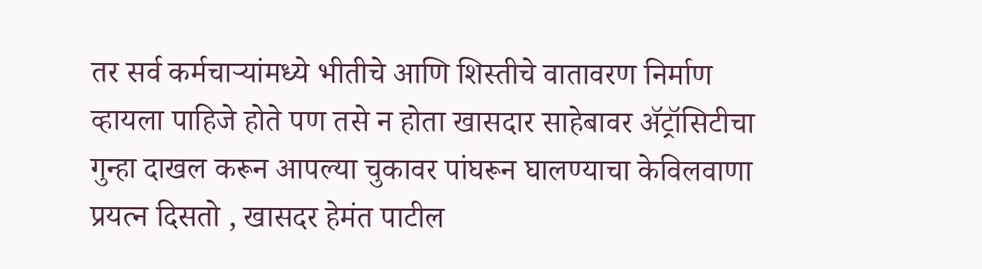तर सर्व कर्मचाऱ्यांमध्ये भीतीचे आणि शिस्तीचे वातावरण निर्माण व्हायला पाहिजे होते पण तसे न होता खासदार साहेबावर ॲट्रॉसिटीचा गुन्हा दाखल करून आपल्या चुकावर पांघरून घालण्याचा केविलवाणा प्रयत्न दिसतो , खासदर हेमंत पाटील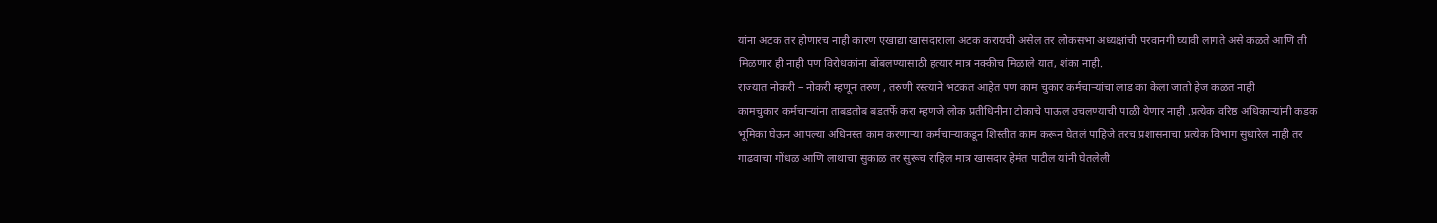यांना अटक तर होणारच नाही कारण एखाद्या खासदाराला अटक करायची असेल तर लोकसभा अध्यक्षांची परवानगी घ्यावी लागते असे कळते आणि ती मिळणार ही नाही पण विरोधकांना बोंबलण्यासाठी हत्यार मात्र नक्कीच मिळाले यात, शंका नाही.
राज्यात नोकरी – नोकरी म्हणून तरुण , तरुणी रस्त्याने भटकत आहेत पण काम चुकार कर्मचाऱ्यांचा लाड का केला जातो हेज कळत नाही
कामचुकार कर्मचाऱ्यांना ताबडतोब बडतर्फे करा म्हणजे लोक प्रतीधिनीना टोकाचे पाऊल उचलण्याची पाळी येणार नाही .प्रत्येक वरिष्ठ अधिकाऱ्यांनी कडक भूमिका घेऊन आपल्या अधिनस्त काम करणाऱ्या कर्मचाऱ्याकडून शिस्तीत काम करून घेतलं पाहिजे तरच प्रशासनाचा प्रत्येक विभाग सुधारेल नाही तर गाढवाचा गोंधळ आणि लाथाचा सुकाळ तर सुरूच राहिल मात्र खासदार हेमंत पाटील यांनी घेतलेली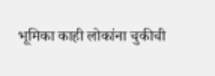भूमिका काही लोकांना चुकीची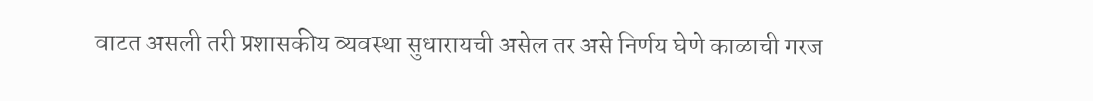वाटत असली तरी प्रशासकीय व्यवस्था सुधारायची असेल तर असे निर्णय घेणे काळाची गरज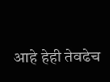आहे हेही तेवढेच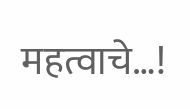महत्वाचे…!